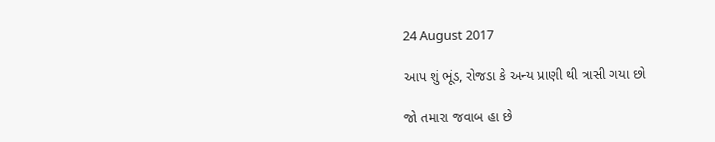24 August 2017

આપ શું ભૂંડ, રોજડા કે અન્ય પ્રાણી થી ત્રાસી ગયા છો

જો તમારા જવાબ હા છે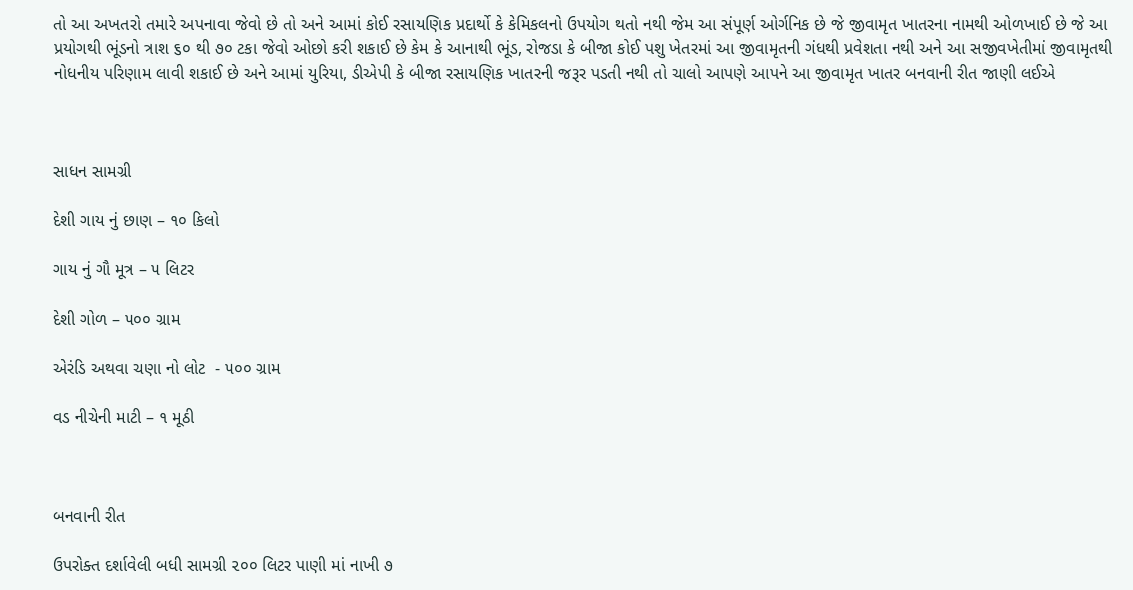તો આ અખતરો તમારે અપનાવા જેવો છે તો અને આમાં કોઈ રસાયણિક પ્રદાર્થો કે કેમિકલનો ઉપયોગ થતો નથી જેમ આ સંપૂર્ણ ઓર્ગનિક છે જે જીવામૃત ખાતરના નામથી ઓળખાઈ છે જે આ પ્રયોગથી ભૂંડનો ત્રાશ ૬૦ થી ૭૦ ટકા જેવો ઓછો કરી શકાઈ છે કેમ કે આનાથી ભૂંડ, રોજડા કે બીજા કોઈ પશુ ખેતરમાં આ જીવામૃતની ગંધથી પ્રવેશતા નથી અને આ સજીવખેતીમાં જીવામૃતથી નોધનીય પરિણામ લાવી શકાઈ છે અને આમાં યુરિયા, ડીએપી કે બીજા રસાયણિક ખાતરની જરૂર પડતી નથી તો ચાલો આપણે આપને આ જીવામૃત ખાતર બનવાની રીત જાણી લઈએ



સાધન સામગ્રી

દેશી ગાય નું છાણ – ૧૦ કિલો

ગાય નું ગૌ મૂત્ર – ૫ લિટર

દેશી ગોળ – ૫૦૦ ગ્રામ

એરંડિ અથવા ચણા નો લોટ  - ૫૦૦ ગ્રામ

વડ નીચેની માટી – ૧ મૂઠી



બનવાની રીત

ઉપરોક્ત દર્શાવેલી બધી સામગ્રી ૨૦૦ લિટર પાણી માં નાખી ૭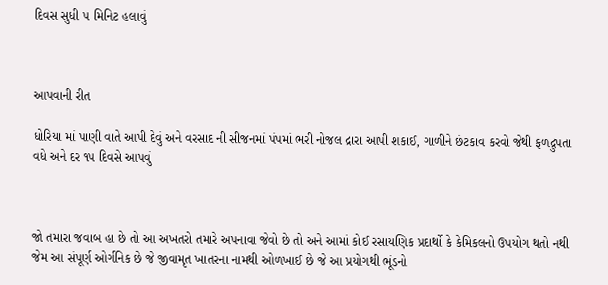દિવસ સુધી ૫ મિનિટ હલાવું



આપવાની રીત

ધોરિયા માં પાણી વાતે આપી દેવું અને વરસાદ ની સીજનમાં પંપમાં ભરી નોજલ દ્રારા આપી શકાઈ, ગાળીને છંટકાવ કરવો જેથી ફળદ્રુપતા વધે અને દર ૧૫ દિવસે આપવું



જો તમારા જવાબ હા છે તો આ અખતરો તમારે અપનાવા જેવો છે તો અને આમાં કોઈ રસાયણિક પ્રદાર્થો કે કેમિકલનો ઉપયોગ થતો નથી જેમ આ સંપૂર્ણ ઓર્ગનિક છે જે જીવામૃત ખાતરના નામથી ઓળખાઈ છે જે આ પ્રયોગથી ભૂંડનો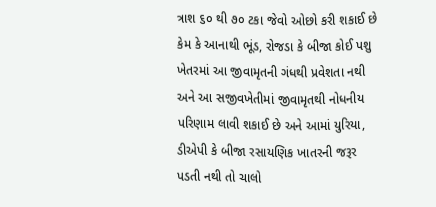ત્રાશ ૬૦ થી ૭૦ ટકા જેવો ઓછો કરી શકાઈ છે કેમ કે આનાથી ભૂંડ, રોજડા કે બીજા કોઈ પશુ ખેતરમાં આ જીવામૃતની ગંધથી પ્રવેશતા નથી અને આ સજીવખેતીમાં જીવામૃતથી નોધનીય પરિણામ લાવી શકાઈ છે અને આમાં યુરિયા, ડીએપી કે બીજા રસાયણિક ખાતરની જરૂર પડતી નથી તો ચાલો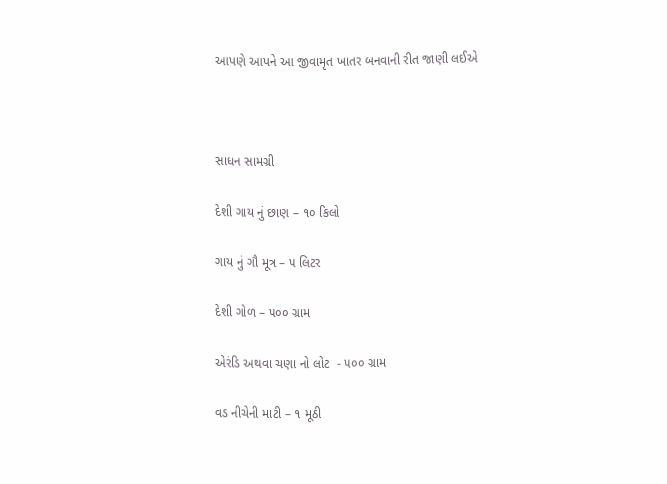આપણે આપને આ જીવામૃત ખાતર બનવાની રીત જાણી લઈએ



સાધન સામગ્રી

દેશી ગાય નું છાણ – ૧૦ કિલો

ગાય નું ગૌ મૂત્ર – ૫ લિટર

દેશી ગોળ – ૫૦૦ ગ્રામ

એરંડિ અથવા ચણા નો લોટ  - ૫૦૦ ગ્રામ

વડ નીચેની માટી – ૧ મૂઠી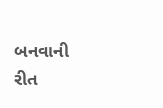બનવાની રીત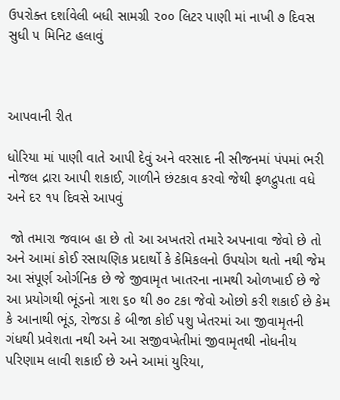ઉપરોક્ત દર્શાવેલી બધી સામગ્રી ૨૦૦ લિટર પાણી માં નાખી ૭ દિવસ સુધી ૫ મિનિટ હલાવું



આપવાની રીત

ધોરિયા માં પાણી વાતે આપી દેવું અને વરસાદ ની સીજનમાં પંપમાં ભરી નોજલ દ્રારા આપી શકાઈ, ગાળીને છંટકાવ કરવો જેથી ફળદ્રુપતા વધે અને દર ૧૫ દિવસે આપવું

 જો તમારા જવાબ હા છે તો આ અખતરો તમારે અપનાવા જેવો છે તો અને આમાં કોઈ રસાયણિક પ્રદાર્થો કે કેમિકલનો ઉપયોગ થતો નથી જેમ આ સંપૂર્ણ ઓર્ગનિક છે જે જીવામૃત ખાતરના નામથી ઓળખાઈ છે જે આ પ્રયોગથી ભૂંડનો ત્રાશ ૬૦ થી ૭૦ ટકા જેવો ઓછો કરી શકાઈ છે કેમ કે આનાથી ભૂંડ, રોજડા કે બીજા કોઈ પશુ ખેતરમાં આ જીવામૃતની ગંધથી પ્રવેશતા નથી અને આ સજીવખેતીમાં જીવામૃતથી નોધનીય પરિણામ લાવી શકાઈ છે અને આમાં યુરિયા,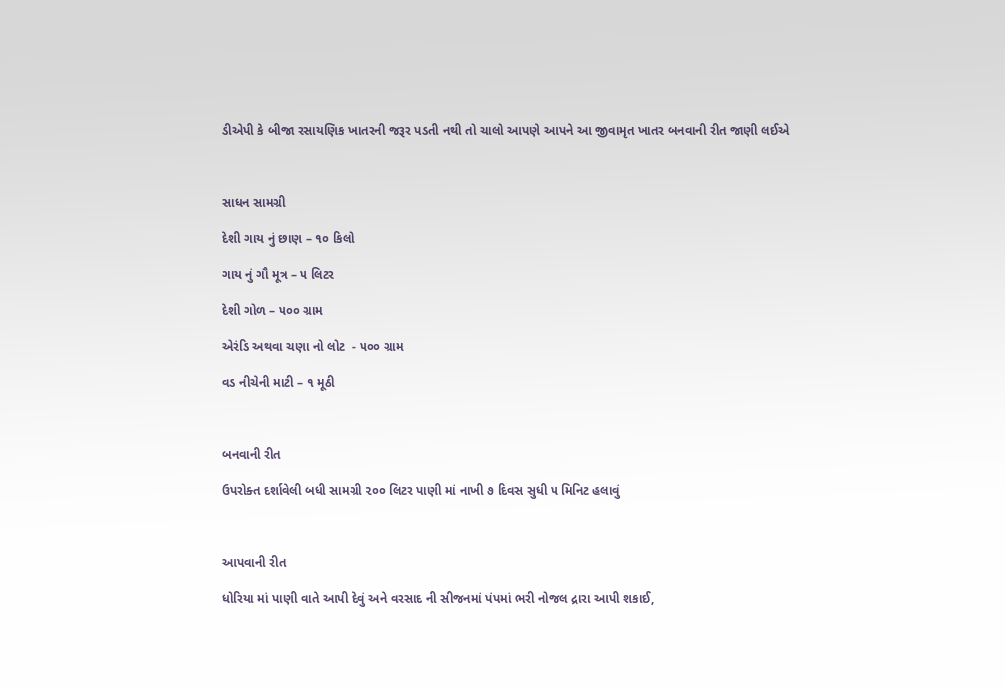ડીએપી કે બીજા રસાયણિક ખાતરની જરૂર પડતી નથી તો ચાલો આપણે આપને આ જીવામૃત ખાતર બનવાની રીત જાણી લઈએ



સાધન સામગ્રી

દેશી ગાય નું છાણ – ૧૦ કિલો

ગાય નું ગૌ મૂત્ર – ૫ લિટર

દેશી ગોળ – ૫૦૦ ગ્રામ

એરંડિ અથવા ચણા નો લોટ  - ૫૦૦ ગ્રામ

વડ નીચેની માટી – ૧ મૂઠી



બનવાની રીત

ઉપરોક્ત દર્શાવેલી બધી સામગ્રી ૨૦૦ લિટર પાણી માં નાખી ૭ દિવસ સુધી ૫ મિનિટ હલાવું



આપવાની રીત

ધોરિયા માં પાણી વાતે આપી દેવું અને વરસાદ ની સીજનમાં પંપમાં ભરી નોજલ દ્રારા આપી શકાઈ,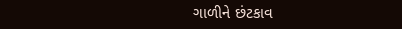ગાળીને છંટકાવ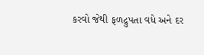કરવો જેથી ફળદ્રુપતા વધે અને દર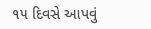૧૫ દિવસે આપવું